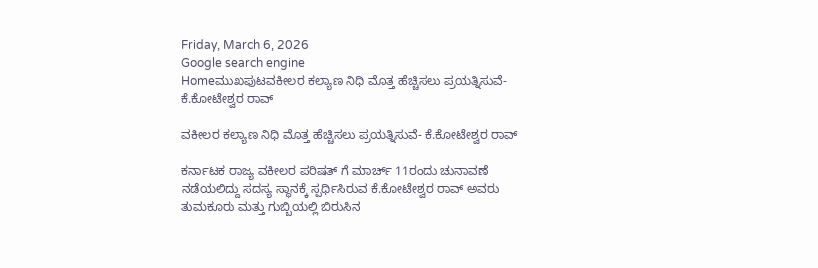Friday, March 6, 2026
Google search engine
Homeಮುಖಪುಟವಕೀಲರ ಕಲ್ಯಾಣ ನಿಧಿ ಮೊತ್ತ ಹೆಚ್ಚಿಸಲು ಪ್ರಯತ್ನಿಸುವೆ- ಕೆ.ಕೋಟೇಶ್ವರ ರಾವ್

ವಕೀಲರ ಕಲ್ಯಾಣ ನಿಧಿ ಮೊತ್ತ ಹೆಚ್ಚಿಸಲು ಪ್ರಯತ್ನಿಸುವೆ- ಕೆ.ಕೋಟೇಶ್ವರ ರಾವ್

ಕರ್ನಾಟಕ ರಾಜ್ಯ ವಕೀಲರ ಪರಿಷತ್ ಗೆ ಮಾರ್ಚ್ 11ರಂದು ಚುನಾವಣೆ ನಡೆಯಲಿದ್ದು ಸದಸ್ಯ ಸ್ಥಾನಕ್ಕೆ ಸ್ಪರ್ಧಿಸಿರುವ ಕೆ.ಕೋಟೇಶ್ವರ ರಾವ್ ಅವರು ತುಮಕೂರು ಮತ್ತು ಗುಬ್ಬಿಯಲ್ಲಿ ಬಿರುಸಿನ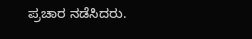ಪ್ರಚಾರ ನಡೆಸಿದರು.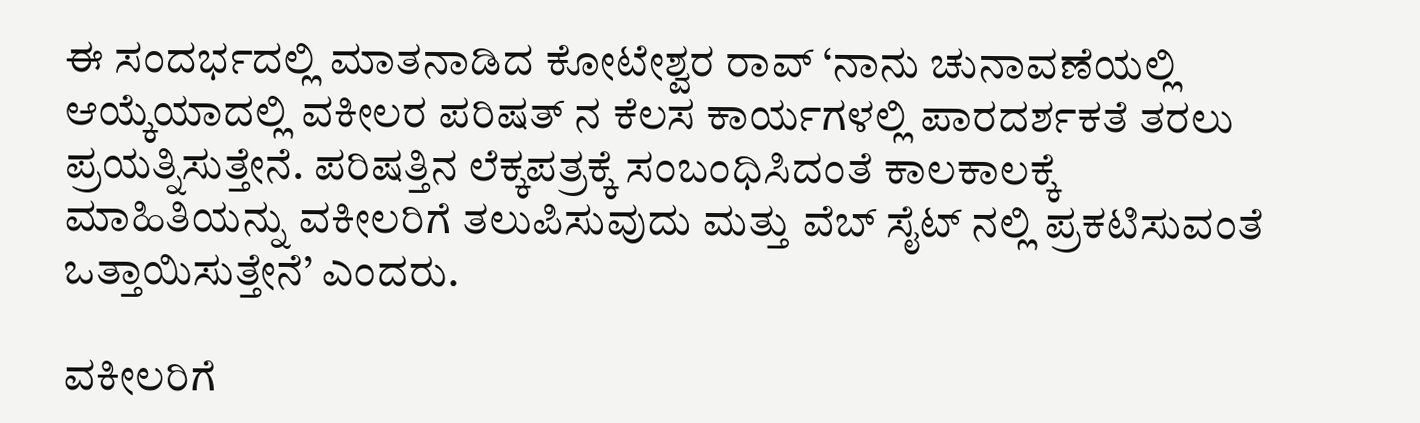ಈ ಸಂದರ್ಭದಲ್ಲಿ ಮಾತನಾಡಿದ ಕೋಟೇಶ್ವರ ರಾವ್ ‘ನಾನು ಚುನಾವಣೆಯಲ್ಲಿ ಆಯ್ಕೆಯಾದಲ್ಲಿ ವಕೀಲರ ಪರಿಷತ್ ನ ಕೆಲಸ ಕಾರ್ಯಗಳಲ್ಲಿ ಪಾರದರ್ಶಕತೆ ತರಲು ಪ್ರಯತ್ನಿಸುತ್ತೇನೆ. ಪರಿಷತ್ತಿನ ಲೆಕ್ಕಪತ್ರಕ್ಕೆ ಸಂಬಂಧಿಸಿದಂತೆ ಕಾಲಕಾಲಕ್ಕೆ ಮಾಹಿತಿಯನ್ನು ವಕೀಲರಿಗೆ ತಲುಪಿಸುವುದು ಮತ್ತು ವೆಬ್ ಸೈಟ್ ನಲ್ಲಿ ಪ್ರಕಟಿಸುವಂತೆ ಒತ್ತಾಯಿಸುತ್ತೇನೆ’ ಎಂದರು.

ವಕೀಲರಿಗೆ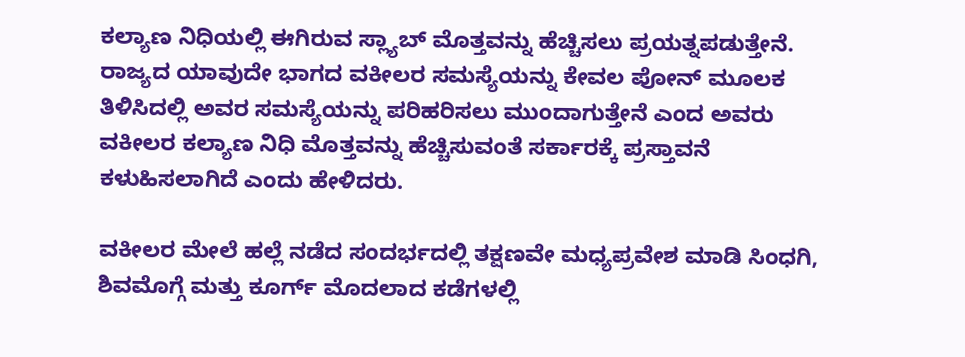ಕಲ್ಯಾಣ ನಿಧಿಯಲ್ಲಿ ಈಗಿರುವ ಸ್ಲ್ಯಾಬ್ ಮೊತ್ತವನ್ನು ಹೆಚ್ಚಿಸಲು ಪ್ರಯತ್ನಪಡುತ್ತೇನೆ. ರಾಜ್ಯದ ಯಾವುದೇ ಭಾಗದ ವಕೀಲರ ಸಮಸ್ಯೆಯನ್ನು ಕೇವಲ ಪೋನ್ ಮೂಲಕ ತಿಳಿಸಿದಲ್ಲಿ ಅವರ ಸಮಸ್ಯೆಯನ್ನು ಪರಿಹರಿಸಲು ಮುಂದಾಗುತ್ತೇನೆ ಎಂದ ಅವರು ವಕೀಲರ ಕಲ್ಯಾಣ ನಿಧಿ ಮೊತ್ತವನ್ನು ಹೆಚ್ಚಿಸುವಂತೆ ಸರ್ಕಾರಕ್ಕೆ ಪ್ರಸ್ತಾವನೆ ಕಳುಹಿಸಲಾಗಿದೆ ಎಂದು ಹೇಳಿದರು.

ವಕೀಲರ ಮೇಲೆ ಹಲ್ಲೆ ನಡೆದ ಸಂದರ್ಭದಲ್ಲಿ ತಕ್ಷಣವೇ ಮಧ್ಯಪ್ರವೇಶ ಮಾಡಿ ಸಿಂಧಗಿ, ಶಿವಮೊಗ್ಗೆ ಮತ್ತು ಕೂರ್ಗ್ ಮೊದಲಾದ ಕಡೆಗಳಲ್ಲಿ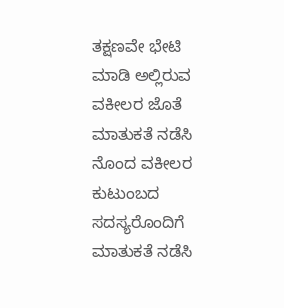ತಕ್ಷಣವೇ ಭೇಟಿ ಮಾಡಿ ಅಲ್ಲಿರುವ ವಕೀಲರ ಜೊತೆ ಮಾತುಕತೆ ನಡೆಸಿ ನೊಂದ ವಕೀಲರ ಕುಟುಂಬದ ಸದಸ್ಯರೊಂದಿಗೆ ಮಾತುಕತೆ ನಡೆಸಿ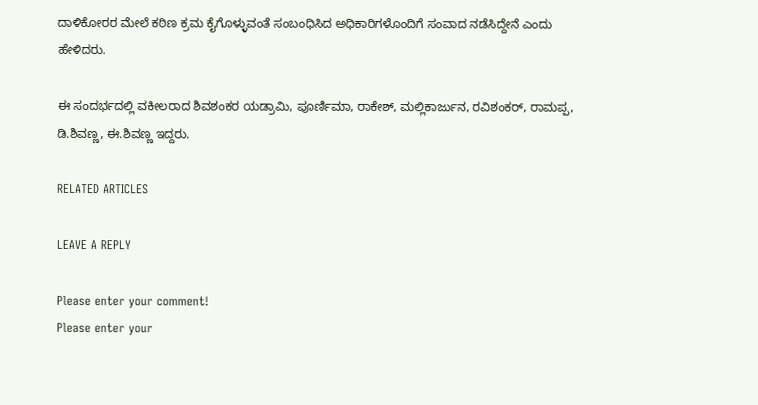ದಾಳಿಕೋರರ ಮೇಲೆ ಕಠಿಣ ಕ್ರಮ ಕೈಗೊಳ್ಳುವಂತೆ ಸಂಬಂಧಿಸಿದ ಅಧಿಕಾರಿಗಳೊಂದಿಗೆ ಸಂವಾದ ನಡೆಸಿದ್ದೇನೆ ಎಂದು ಹೇಳಿದರು.

ಈ ಸಂದರ್ಭದಲ್ಲಿ ವಕೀಲರಾದ ಶಿವಶಂಕರ ಯಡ್ರಾಮಿ, ಪೂರ್ಣಿಮಾ, ರಾಕೇಶ್, ಮಲ್ಲಿಕಾರ್ಜುನ, ರವಿಶಂಕರ್, ರಾಮಪ್ಪ, ಡಿ.ಶಿವಣ್ಣ, ಈ.ಶಿವಣ್ಣ ಇದ್ದರು.

RELATED ARTICLES

LEAVE A REPLY

Please enter your comment!
Please enter your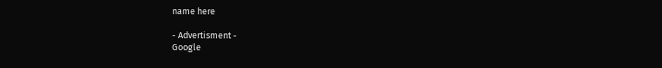name here

- Advertisment -
Google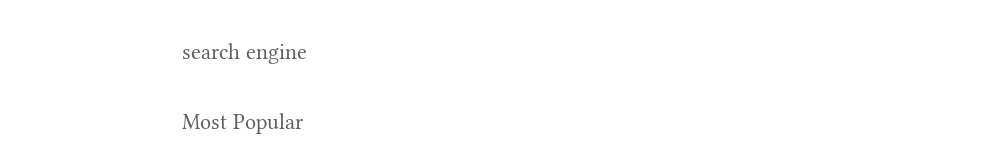search engine

Most Popular